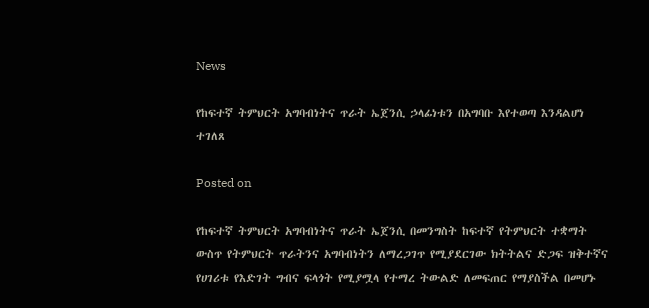News

የከፍተኛ ትምህርት አግባብነትና ጥራት ኤጀንሲ ኃላፊነቱን በአግባቡ እየተወጣ እንዳልሆነ ተገለጸ

Posted on

የከፍተኛ ትምህርት አግባብነትና ጥራት ኤጀንሲ በመንግስት ከፍተኛ የትምህርት ተቋማት ውስጥ የትምህርት ጥራትንና አግባብነትን ለማረጋገጥ የሚያደርገው ክትትልና ድጋፍ ዝቅተኛና የሀገሪቱ የእድገት ግብና ፍላጎት የሚያሟላ የተማረ ትውልድ ለመፍጠር የማያስችል በመሆኑ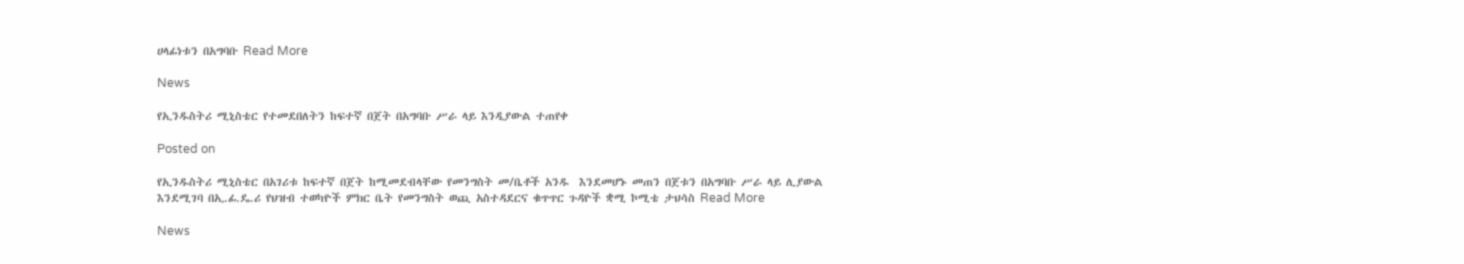ሀላፊነቱን በአግባቡ Read More

News

የኢንዱስትሪ ሚኒስቴር የተመደበለትን ከፍተኛ በጀት በአግባቡ ሥራ ላይ እንዲያውል ተጠየቀ

Posted on

የኢንዱስትሪ ሚኒስቴር በአገሪቱ ከፍተኛ በጀት ከሚመደብላቸው የመንግስት መ/ቤቶች አንዱ  እንደመሆኑ መጠን በጀቱን በአግባቡ ሥራ ላይ ሊያውል እንደሚገባ በኢ.ፊ.ዴ.ሪ የህዝብ ተወካዮች ምክር ቤት የመንግስት ወጪ አስተዳደርና ቁጥጥር ጉዳዮች ቋሚ ኮሚቴ ታህሳስ Read More

News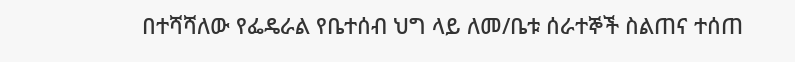በተሻሻለው የፌዴራል የቤተሰብ ህግ ላይ ለመ/ቤቱ ሰራተኞች ስልጠና ተሰጠ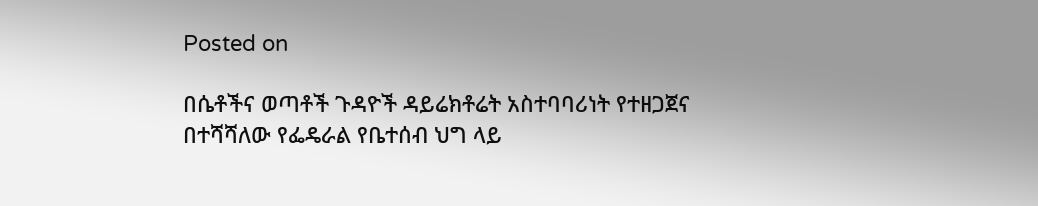Posted on

በሴቶችና ወጣቶች ጉዳዮች ዳይሬክቶሬት አስተባባሪነት የተዘጋጀና በተሻሻለው የፌዴራል የቤተሰብ ህግ ላይ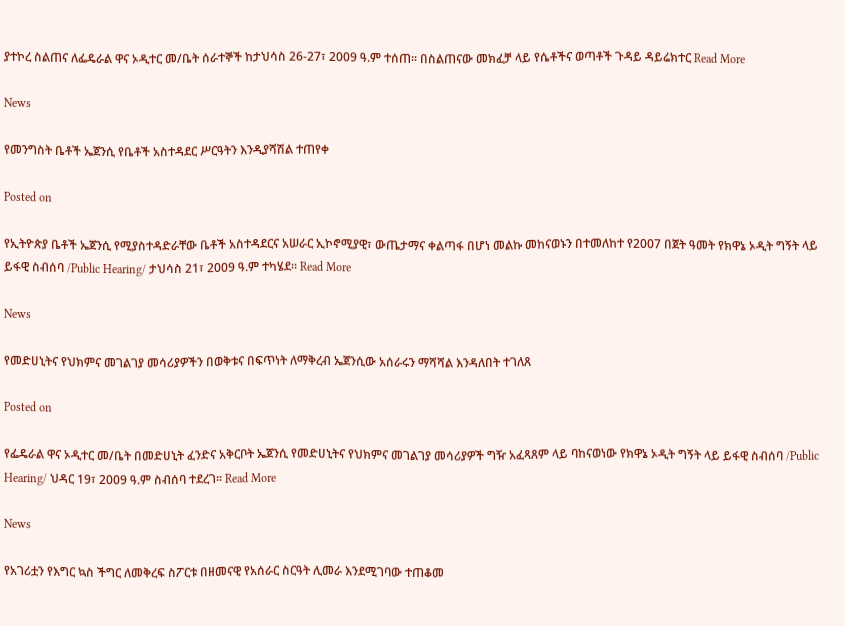ያተኮረ ስልጠና ለፌዴራል ዋና ኦዲተር መ/ቤት ሰራተኞች ከታህሳስ 26-27፣ 2009 ዓ.ም ተሰጠ፡፡ በስልጠናው መክፈቻ ላይ የሴቶችና ወጣቶች ጉዳይ ዳይሬክተር Read More

News

የመንግስት ቤቶች ኤጀንሲ የቤቶች አስተዳደር ሥርዓትን እንዲያሻሽል ተጠየቀ

Posted on

የኢትዮጵያ ቤቶች ኤጀንሲ የሚያስተዳድራቸው ቤቶች አስተዳደርና አሠራር ኢኮኖሚያዊ፣ ውጤታማና ቀልጣፋ በሆነ መልኩ መከናወኑን በተመለከተ የ2007 በጀት ዓመት የክዋኔ ኦዲት ግኝት ላይ ይፋዊ ስብሰባ /Public Hearing/ ታህሳስ 21፣ 2009 ዓ.ም ተካሄደ፡፡ Read More

News

የመድሀኒትና የህክምና መገልገያ መሳሪያዎችን በወቅቱና በፍጥነት ለማቅረብ ኤጀንሲው አሰራሩን ማሻሻል እንዳለበት ተገለጸ

Posted on

የፌዴራል ዋና ኦዲተር መ/ቤት በመድሀኒት ፈንድና አቅርቦት ኤጀንሲ የመድሀኒትና የህክምና መገልገያ መሳሪያዎች ግዥ አፈጻጸም ላይ ባከናወነው የክዋኔ ኦዲት ግኝት ላይ ይፋዊ ስብሰባ /Public Hearing/ ህዳር 19፣ 2009 ዓ.ም ስብሰባ ተደረገ፡፡ Read More

News

የአገሪቷን የእግር ኳስ ችግር ለመቅረፍ ስፖርቱ በዘመናዊ የአሰራር ስርዓት ሊመራ እንደሚገባው ተጠቆመ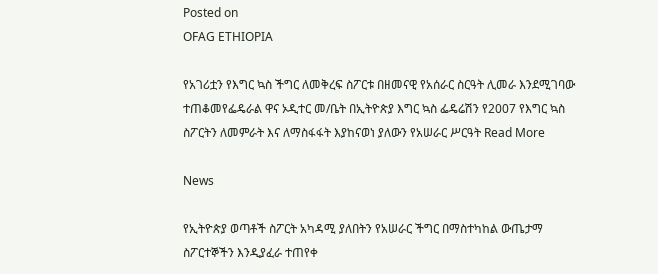Posted on
OFAG ETHIOPIA

የአገሪቷን የእግር ኳስ ችግር ለመቅረፍ ስፖርቱ በዘመናዊ የአሰራር ስርዓት ሊመራ እንደሚገባው ተጠቆመየፌዴራል ዋና ኦዲተር መ/ቤት በኢትዮጵያ እግር ኳስ ፌዴሬሽን የ2007 የእግር ኳስ ስፖርትን ለመምራት እና ለማስፋፋት እያከናወነ ያለውን የአሠራር ሥርዓት Read More

News

የኢትዮጵያ ወጣቶች ስፖርት አካዳሚ ያለበትን የአሠራር ችግር በማስተካከል ውጤታማ ስፖርተኞችን እንዲያፈራ ተጠየቀ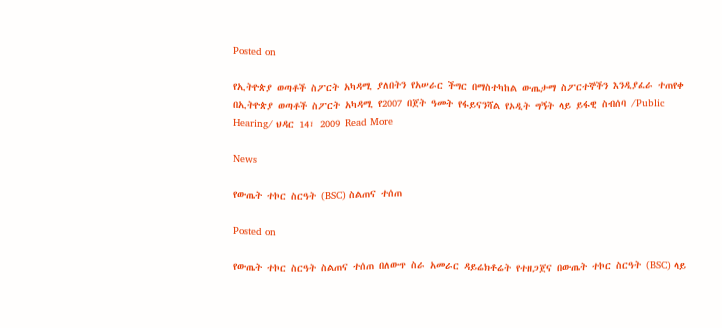Posted on

የኢትዮጵያ ወጣቶች ስፖርት አካዳሚ ያለበትን የአሠራር ችግር በማስተካከል ውጤታማ ስፖርተኞችን እንዲያፈራ ተጠየቀ በኢትዮጵያ ወጣቶች ስፖርት አካዳሚ የ2007 በጀት ዓመት የፋይናንሻል የኦዲት ግኝት ላይ ይፋዊ ስብሰባ /Public Hearing/ ህዳር 14፣ 2009 Read More

News

የውጤት ተኮር ስርዓት (BSC) ስልጠና ተሰጠ

Posted on

የውጤት ተኮር ስርዓት ስልጠና ተሰጠ በለውጥ ስራ አመራር ዳይሬክቶሬት የተዘጋጀና በውጤት ተኮር ስርዓት (BSC) ላይ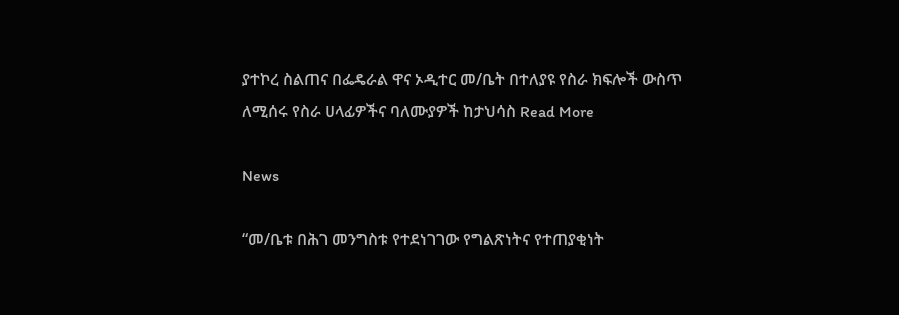ያተኮረ ስልጠና በፌዴራል ዋና ኦዲተር መ/ቤት በተለያዩ የስራ ክፍሎች ውስጥ ለሚሰሩ የስራ ሀላፊዎችና ባለሙያዎች ከታህሳስ Read More

News

“መ/ቤቱ በሕገ መንግስቱ የተደነገገው የግልጽነትና የተጠያቂነት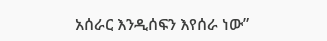አሰራር እንዲሰፍን እየሰራ ነው”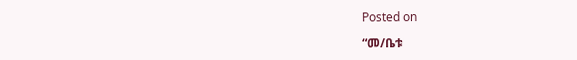Posted on

“መ/ቤቱ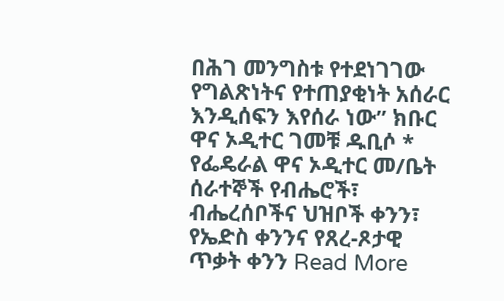በሕገ መንግስቱ የተደነገገው የግልጽነትና የተጠያቂነት አሰራር እንዲሰፍን እየሰራ ነው” ክቡር ዋና ኦዲተር ገመቹ ዱቢሶ * የፌዴራል ዋና ኦዲተር መ/ቤት ሰራተኞች የብሔሮች፣ ብሔረሰቦችና ህዝቦች ቀንን፣ የኤድስ ቀንንና የጸረ-ጾታዊ ጥቃት ቀንን Read More